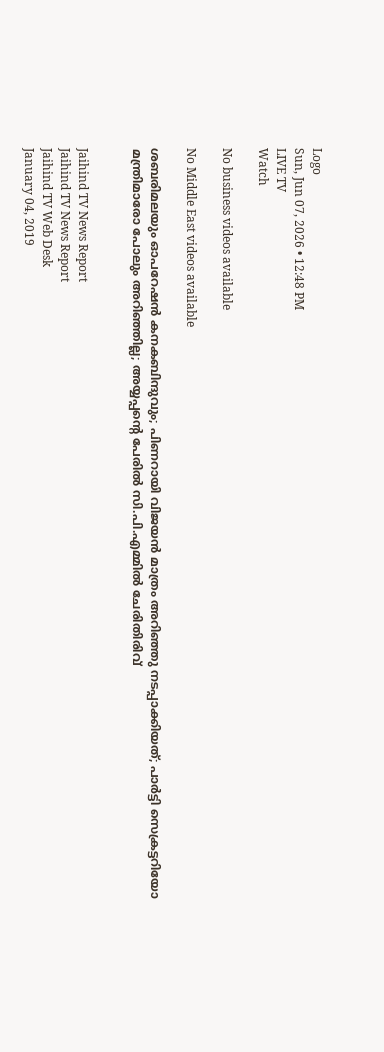Logo
Sun, Jun 07, 2026 • 12:48 PM
LIVE TV
Watch

No business videos available

No Middle East videos available

ശബരിമലയും ഓപറേഷന്‍ കനകബിന്ദുവും; പിണറായി വിജയന്‍ മാത്രം അറിഞ്ഞു നടപ്പാക്കിയത്; പാര്‍ട്ടി സെക്രട്ടറിയോ മന്ത്രിമാരോ പോലും അറിഞ്ഞില്ല; അയ്യപ്പന്റെ പേരില്‍ സി.പി.എമ്മില്‍ ചേരിതിരിവ്


Jaihind TV News Report
Jaihind TV News Report
Jaihind TV Web Desk
January 04, 2019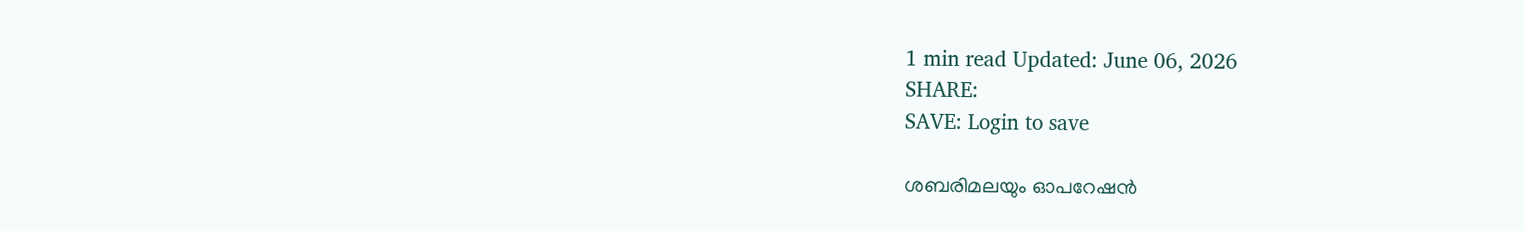1 min read Updated: June 06, 2026
SHARE:
SAVE: Login to save

ശബരിമലയും ഓപറേഷന്‍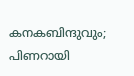കനകബിന്ദുവും; പിണറായി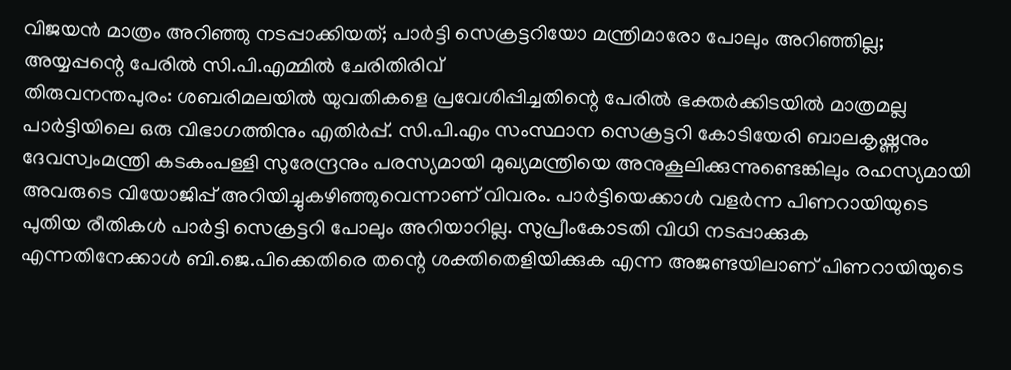വിജയന്‍ മാത്രം അറിഞ്ഞു നടപ്പാക്കിയത്; പാര്‍ട്ടി സെക്രട്ടറിയോ മന്ത്രിമാരോ പോലും അറിഞ്ഞില്ല; അയ്യപ്പന്റെ പേരില്‍ സി.പി.എമ്മില്‍ ചേരിതിരിവ്
തിരുവനന്തപുരം: ശബരിമലയില്‍ യുവതികളെ പ്രവേശിപ്പിച്ചതിന്റെ പേരില്‍ ഭക്തര്‍ക്കിടയില്‍ മാത്രമല്ല പാര്‍ട്ടിയിലെ ഒരു വിഭാഗത്തിനും എതിര്‍പ്പ്. സി.പി.എം സംസ്ഥാന സെക്രട്ടറി കോടിയേരി ബാലകൃഷ്ണനും ദേവസ്വംമന്ത്രി കടകംപള്ളി സുരേന്ദ്രനും പരസ്യമായി മുഖ്യമന്ത്രിയെ അനുകൂലിക്കുന്നുണ്ടെങ്കിലും രഹസ്യമായി അവരുടെ വിയോജിപ്പ് അറിയിച്ചുകഴിഞ്ഞുവെന്നാണ് വിവരം. പാര്‍ട്ടിയെക്കാള്‍ വളര്‍ന്ന പിണറായിയുടെ പുതിയ രീതികള്‍ പാര്‍ട്ടി സെക്രട്ടറി പോലും അറിയാറില്ല. സുപ്രീംകോടതി വിധി നടപ്പാക്കുക എന്നതിനേക്കാള്‍ ബി.ജെ.പിക്കെതിരെ തന്റെ ശക്തിതെളിയിക്കുക എന്ന അജണ്ടയിലാണ് പിണറായിയുടെ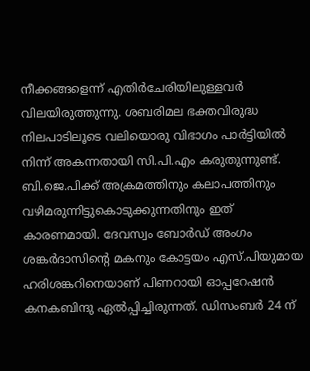നീക്കങ്ങളെന്ന് എതിര്‍ചേരിയിലുള്ളവര്‍ വിലയിരുത്തുന്നു. ശബരിമല ഭക്തവിരുദ്ധ നിലപാടിലൂടെ വലിയൊരു വിഭാഗം പാര്‍ട്ടിയില്‍ നിന്ന് അകന്നതായി സി.പി.എം കരുതുന്നുണ്ട്. ബി.ജെ.പിക്ക് അക്രമത്തിനും കലാപത്തിനും വഴിമരുന്നിട്ടുകൊടുക്കുന്നതിനും ഇത് കാരണമായി. ദേവസ്വം ബോര്‍ഡ് അംഗം ശങ്കര്‍ദാസിന്റെ മകനും കോട്ടയം എസ്.പിയുമായ ഹരിശങ്കറിനെയാണ് പിണറായി ഓപ്പറേഷന്‍ കനകബിന്ദു ഏല്‍പ്പിച്ചിരുന്നത്. ഡിസംബര്‍ 24 ന്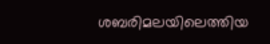ശബരിമലയിലെത്തിയ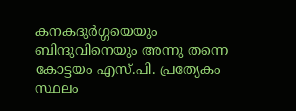കനകദുര്‍ഗ്ഗയെയും ബിന്ദുവിനെയും അന്നു തന്നെ കോട്ടയം എസ്.പി. പ്രത്യേകം സ്ഥലം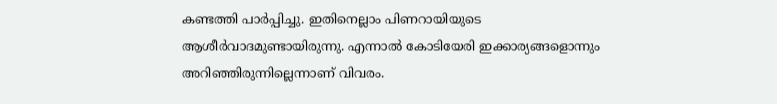കണ്ടത്തി പാര്‍പ്പിച്ചു. ഇതിനെല്ലാം പിണറായിയുടെ ആശീര്‍വാദമുണ്ടായിരുന്നു. എന്നാല്‍ കോടിയേരി ഇക്കാര്യങ്ങളൊന്നും അറിഞ്ഞിരുന്നില്ലെന്നാണ് വിവരം.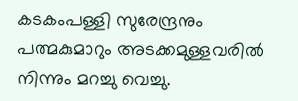കടകംപള്ളി സുരേന്ദ്രനും പത്മകുമാറും അടക്കമുള്ളവരില്‍ നിന്നും മറച്ചു വെച്ചു.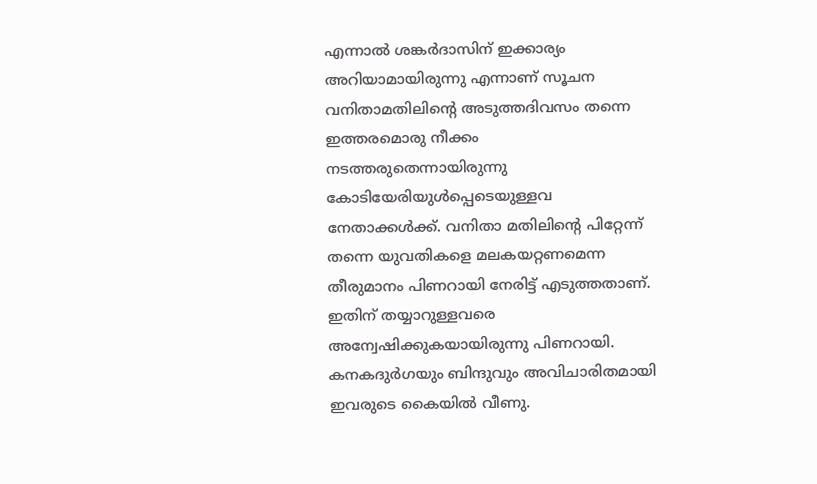എന്നാല്‍ ശങ്കര്‍ദാസിന് ഇക്കാര്യം അറിയാമായിരുന്നു എന്നാണ് സൂചന വനിതാമതിലിന്റെ അടുത്തദിവസം തന്നെ ഇത്തരമൊരു നീക്കം നടത്തരുതെന്നായിരുന്നു കോടിയേരിയുള്‍പ്പെടെയുള്ളവ നേതാക്കള്‍ക്ക്. വനിതാ മതിലിന്റെ പിറ്റേന്ന് തന്നെ യുവതികളെ മലകയറ്റണമെന്ന തീരുമാനം പിണറായി നേരിട്ട് എടുത്തതാണ്. ഇതിന് തയ്യാറുള്ളവരെ അന്വേഷിക്കുകയായിരുന്നു പിണറായി. കനകദുര്‍ഗയും ബിന്ദുവും അവിചാരിതമായി ഇവരുടെ കൈയില്‍ വീണു.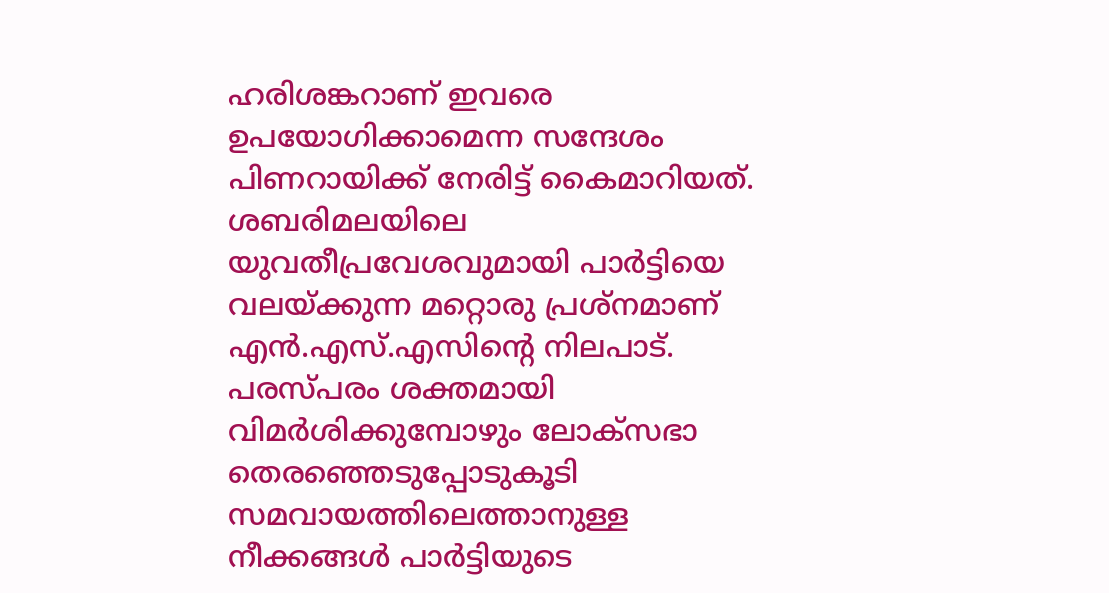ഹരിശങ്കറാണ് ഇവരെ ഉപയോഗിക്കാമെന്ന സന്ദേശം പിണറായിക്ക് നേരിട്ട് കൈമാറിയത്. ശബരിമലയിലെ യുവതീപ്രവേശവുമായി പാര്‍ട്ടിയെ വലയ്ക്കുന്ന മറ്റൊരു പ്രശ്‌നമാണ് എന്‍.എസ്.എസിന്റെ നിലപാട്. പരസ്പരം ശക്തമായി വിമര്‍ശിക്കുമ്പോഴും ലോക്‌സഭാ തെരഞ്ഞെടുപ്പോടുകൂടി സമവായത്തിലെത്താനുള്ള നീക്കങ്ങള്‍ പാര്‍ട്ടിയുടെ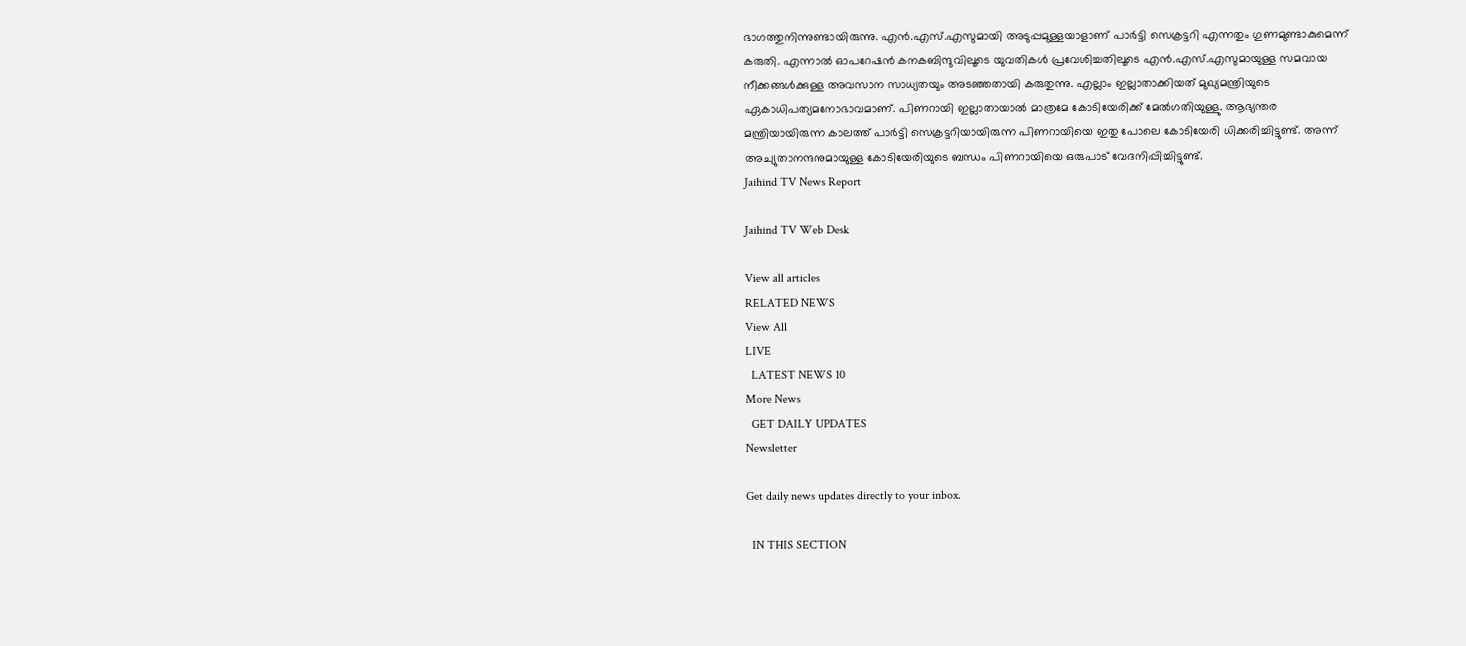ഭാഗത്തുനിന്നുണ്ടായിരുന്നു. എന്‍.എസ്.എസുമായി അടുപ്പമുള്ളയാളാണ് പാര്‍ട്ടി സെക്രട്ടറി എന്നതും ഗുണമുണ്ടാകുമെന്ന് കരുതി. എന്നാല്‍ ഓപറേഷന്‍ കനകബിന്ദുവിലൂടെ യുവതികള്‍ പ്രവേശിച്ചതിലൂടെ എന്‍.എസ്.എസുമായുള്ള സമവായ നീക്കങ്ങള്‍ക്കുള്ള അവസാന സാധ്യതയും അടഞ്ഞതായി കരുതുന്നു. എല്ലാം ഇല്ലാതാക്കിയത് മുഖ്യമന്ത്രിയുടെ ഏകാധിപത്യമനോഭാവമാണ്. പിണറായി ഇല്ലാതായാല്‍ മാത്രമേ കോടിയേരിക്ക് മേല്‍ഗതിയുള്ളു. ആഭ്യന്തര മന്ത്രിയായിരുന്ന കാലത്ത് പാര്‍ട്ടി സെക്രട്ടറിയായിരുന്ന പിണറായിയെ ഇതു പോലെ കോടിയേരി ധിക്കരിച്ചിട്ടുണ്ട്. അന്ന് അച്യുതാനന്ദനുമായുള്ള കോടിയേരിയുടെ ബന്ധം പിണറായിയെ ഒരുപാട് വേദനിപ്പിച്ചിട്ടുണ്ട്.
Jaihind TV News Report

Jaihind TV Web Desk

View all articles
RELATED NEWS
View All
LIVE
  LATEST NEWS 10
More News
  GET DAILY UPDATES
Newsletter

Get daily news updates directly to your inbox.

  IN THIS SECTION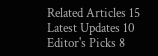Related Articles 15
Latest Updates 10
Editor's Picks 8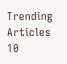Trending Articles 10